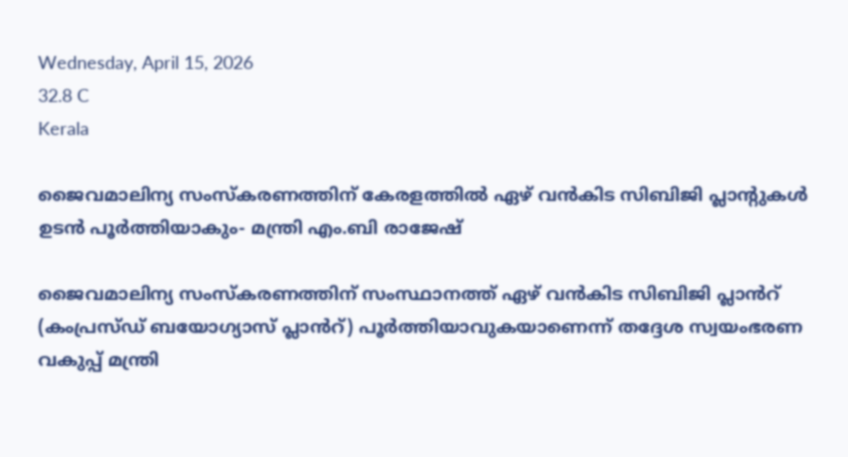Wednesday, April 15, 2026
32.8 C
Kerala

ജൈവമാലിന്യ സംസ്‌കരണത്തിന് കേരളത്തിൽ ഏഴ് വൻകിട സിബിജി പ്ലാന്റുകൾ ഉടൻ പൂർത്തിയാകും- മന്ത്രി എം.ബി രാജേഷ്

ജൈവമാലിന്യ സംസ്‌കരണത്തിന് സംസ്ഥാനത്ത് ഏഴ് വൻകിട സിബിജി പ്ലാൻറ് (കംപ്രസ്ഡ് ബയോഗ്യാസ് പ്ലാൻറ്) പൂർത്തിയാവുകയാണെന്ന് തദ്ദേശ സ്വയംഭരണ വകുപ്പ് മന്ത്രി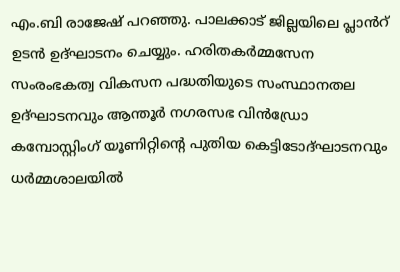എം.ബി രാജേഷ് പറഞ്ഞു. പാലക്കാട് ജില്ലയിലെ പ്ലാൻറ് ഉടൻ ഉദ്ഘാടനം ചെയ്യും. ഹരിതകർമ്മസേന സംരംഭകത്വ വികസന പദ്ധതിയുടെ സംസ്ഥാനതല ഉദ്ഘാടനവും ആന്തൂർ നഗരസഭ വിൻഡ്രോ കമ്പോസ്റ്റിംഗ് യൂണിറ്റിന്റെ പുതിയ കെട്ടിടോദ്ഘാടനവും ധർമ്മശാലയിൽ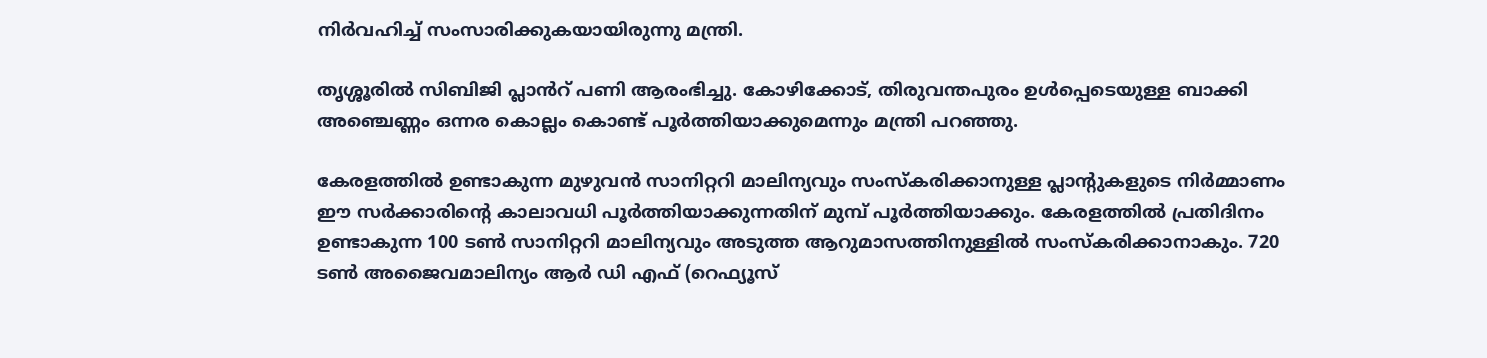നിർവഹിച്ച് സംസാരിക്കുകയായിരുന്നു മന്ത്രി.

തൃശ്ശൂരിൽ സിബിജി പ്ലാൻറ് പണി ആരംഭിച്ചു. കോഴിക്കോട്, തിരുവന്തപുരം ഉൾപ്പെടെയുള്ള ബാക്കി അഞ്ചെണ്ണം ഒന്നര കൊല്ലം കൊണ്ട് പൂർത്തിയാക്കുമെന്നും മന്ത്രി പറഞ്ഞു.

കേരളത്തിൽ ഉണ്ടാകുന്ന മുഴുവൻ സാനിറ്ററി മാലിന്യവും സംസ്‌കരിക്കാനുള്ള പ്ലാന്റുകളുടെ നിർമ്മാണം ഈ സർക്കാരിന്റെ കാലാവധി പൂർത്തിയാക്കുന്നതിന് മുമ്പ് പൂർത്തിയാക്കും. കേരളത്തിൽ പ്രതിദിനം ഉണ്ടാകുന്ന 100 ടൺ സാനിറ്ററി മാലിന്യവും അടുത്ത ആറുമാസത്തിനുള്ളിൽ സംസ്‌കരിക്കാനാകും. 720 ടൺ അജൈവമാലിന്യം ആർ ഡി എഫ് (റെഫ്യൂസ്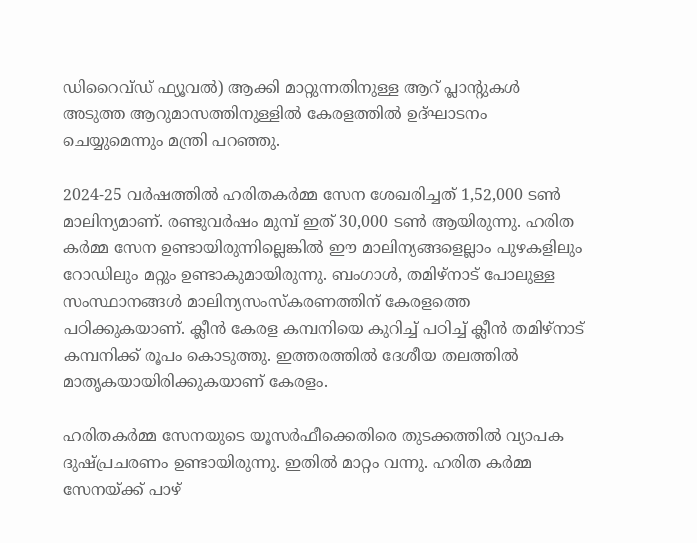ഡിറൈവ്ഡ് ഫ്യൂവൽ) ആക്കി മാറ്റുന്നതിനുള്ള ആറ് പ്ലാന്റുകൾ അടുത്ത ആറുമാസത്തിനുള്ളിൽ കേരളത്തിൽ ഉദ്ഘാടനം ചെയ്യുമെന്നും മന്ത്രി പറഞ്ഞു.

2024-25 വർഷത്തിൽ ഹരിതകർമ്മ സേന ശേഖരിച്ചത് 1,52,000 ടൺ മാലിന്യമാണ്. രണ്ടുവർഷം മുമ്പ് ഇത് 30,000 ടൺ ആയിരുന്നു. ഹരിത കർമ്മ സേന ഉണ്ടായിരുന്നില്ലെങ്കിൽ ഈ മാലിന്യങ്ങളെല്ലാം പുഴകളിലും റോഡിലും മറ്റും ഉണ്ടാകുമായിരുന്നു. ബംഗാൾ, തമിഴ്നാട് പോലുള്ള സംസ്ഥാനങ്ങൾ മാലിന്യസംസ്‌കരണത്തിന് കേരളത്തെ പഠിക്കുകയാണ്. ക്ലീൻ കേരള കമ്പനിയെ കുറിച്ച് പഠിച്ച് ക്ലീൻ തമിഴ്നാട് കമ്പനിക്ക് രൂപം കൊടുത്തു. ഇത്തരത്തിൽ ദേശീയ തലത്തിൽ മാതൃകയായിരിക്കുകയാണ് കേരളം.

ഹരിതകർമ്മ സേനയുടെ യൂസർഫീക്കെതിരെ തുടക്കത്തിൽ വ്യാപക ദുഷ്പ്രചരണം ഉണ്ടായിരുന്നു. ഇതിൽ മാറ്റം വന്നു. ഹരിത കർമ്മ സേനയ്ക്ക് പാഴ്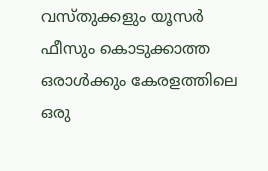വസ്തുക്കളും യൂസർ ഫീസും കൊടുക്കാത്ത ഒരാൾക്കും കേരളത്തിലെ ഒരു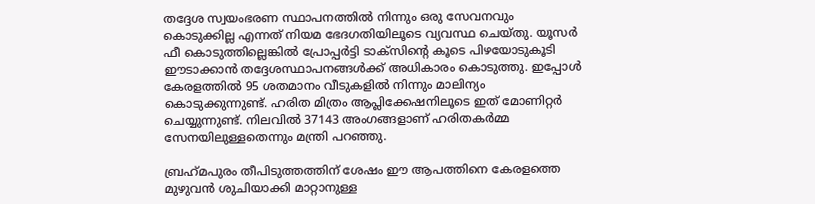തദ്ദേശ സ്വയംഭരണ സ്ഥാപനത്തിൽ നിന്നും ഒരു സേവനവും കൊടുക്കില്ല എന്നത് നിയമ ഭേദഗതിയിലൂടെ വ്യവസ്ഥ ചെയ്തു. യൂസർ ഫീ കൊടുത്തില്ലെങ്കിൽ പ്രോപ്പർട്ടി ടാക്സിന്റെ കൂടെ പിഴയോടുകൂടി ഈടാക്കാൻ തദ്ദേശസ്ഥാപനങ്ങൾക്ക് അധികാരം കൊടുത്തു. ഇപ്പോൾ കേരളത്തിൽ 95 ശതമാനം വീടുകളിൽ നിന്നും മാലിന്യം കൊടുക്കുന്നുണ്ട്. ഹരിത മിത്രം ആപ്ലിക്കേഷനിലൂടെ ഇത് മോണിറ്റർ ചെയ്യുന്നുണ്ട്. നിലവിൽ 37143 അംഗങ്ങളാണ് ഹരിതകർമ്മ സേനയിലുള്ളതെന്നും മന്ത്രി പറഞ്ഞു.

ബ്രഹ്‌മപുരം തീപിടുത്തത്തിന് ശേഷം ഈ ആപത്തിനെ കേരളത്തെ മുഴുവൻ ശുചിയാക്കി മാറ്റാനുള്ള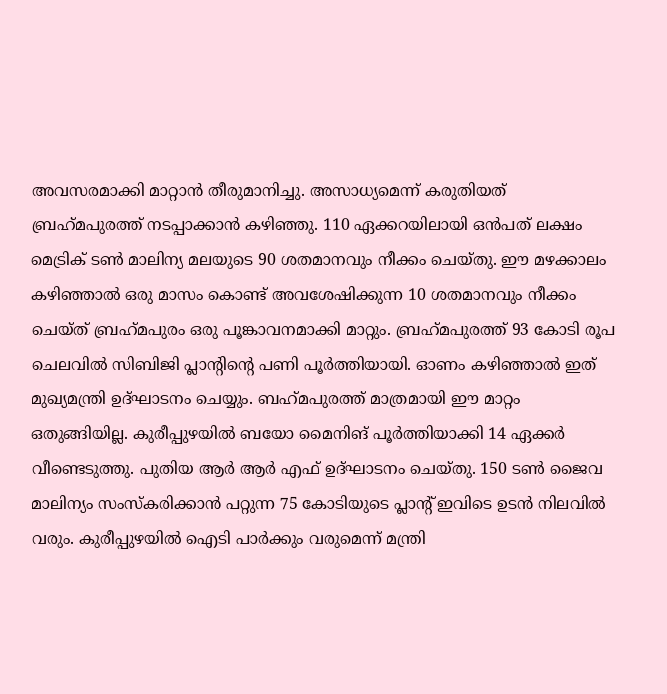അവസരമാക്കി മാറ്റാൻ തീരുമാനിച്ചു. അസാധ്യമെന്ന് കരുതിയത് ബ്രഹ്‌മപുരത്ത് നടപ്പാക്കാൻ കഴിഞ്ഞു. 110 ഏക്കറയിലായി ഒൻപത് ലക്ഷം മെട്രിക് ടൺ മാലിന്യ മലയുടെ 90 ശതമാനവും നീക്കം ചെയ്തു. ഈ മഴക്കാലം കഴിഞ്ഞാൽ ഒരു മാസം കൊണ്ട് അവശേഷിക്കുന്ന 10 ശതമാനവും നീക്കം ചെയ്ത് ബ്രഹ്‌മപുരം ഒരു പൂങ്കാവനമാക്കി മാറ്റും. ബ്രഹ്‌മപുരത്ത് 93 കോടി രൂപ ചെലവിൽ സിബിജി പ്ലാന്റിന്റെ പണി പൂർത്തിയായി. ഓണം കഴിഞ്ഞാൽ ഇത് മുഖ്യമന്ത്രി ഉദ്ഘാടനം ചെയ്യും. ബഹ്‌മപുരത്ത് മാത്രമായി ഈ മാറ്റം ഒതുങ്ങിയില്ല. കുരീപ്പുഴയിൽ ബയോ മൈനിങ് പൂർത്തിയാക്കി 14 ഏക്കർ വീണ്ടെടുത്തു. പുതിയ ആർ ആർ എഫ് ഉദ്ഘാടനം ചെയ്തു. 150 ടൺ ജൈവ മാലിന്യം സംസ്‌കരിക്കാൻ പറ്റുന്ന 75 കോടിയുടെ പ്ലാന്റ് ഇവിടെ ഉടൻ നിലവിൽ വരും. കുരീപ്പുഴയിൽ ഐടി പാർക്കും വരുമെന്ന് മന്ത്രി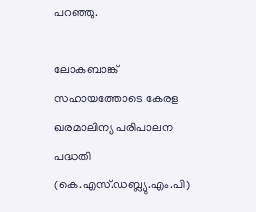പറഞ്ഞു.

ലോകബാങ്ക് സഹായത്തോടെ കേരള ഖരമാലിന്യ പരിപാലന പദ്ധതി (കെ.എസ്.ഡബ്ല്യു.എം.പി)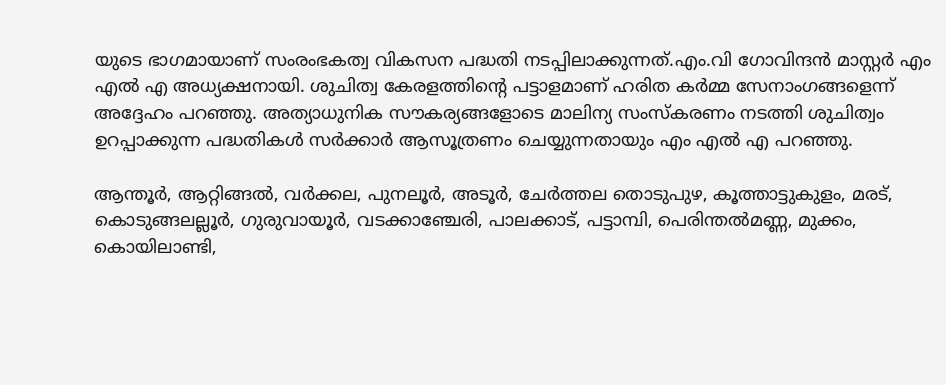യുടെ ഭാഗമായാണ് സംരംഭകത്വ വികസന പദ്ധതി നടപ്പിലാക്കുന്നത്.എം.വി ഗോവിന്ദൻ മാസ്റ്റർ എം എൽ എ അധ്യക്ഷനായി. ശുചിത്വ കേരളത്തിന്റെ പട്ടാളമാണ് ഹരിത കർമ്മ സേനാംഗങ്ങളെന്ന് അദ്ദേഹം പറഞ്ഞു. അത്യാധുനിക സൗകര്യങ്ങളോടെ മാലിന്യ സംസ്‌കരണം നടത്തി ശുചിത്വം ഉറപ്പാക്കുന്ന പദ്ധതികൾ സർക്കാർ ആസൂത്രണം ചെയ്യുന്നതായും എം എൽ എ പറഞ്ഞു.

ആന്തൂർ, ആറ്റിങ്ങൽ, വർക്കല, പുനലൂർ, അടൂർ, ചേർത്തല തൊടുപുഴ, കൂത്താട്ടുകുളം, മരട്, കൊടുങ്ങലല്ലൂർ, ഗുരുവായൂർ, വടക്കാഞ്ചേരി, പാലക്കാട്, പട്ടാമ്പി, പെരിന്തൽമണ്ണ, മുക്കം, കൊയിലാണ്ടി,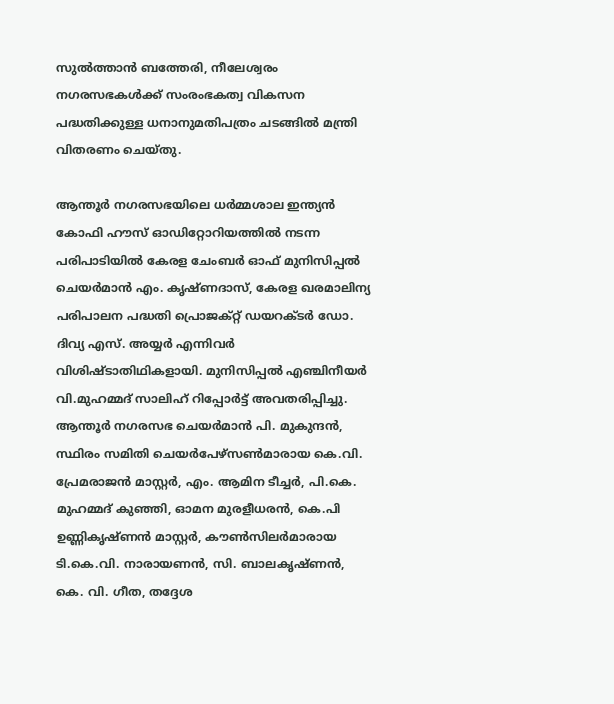സുൽത്താൻ ബത്തേരി, നീലേശ്വരം നഗരസഭകൾക്ക് സംരംഭകത്വ വികസന പദ്ധതിക്കുള്ള ധനാനുമതിപത്രം ചടങ്ങിൽ മന്ത്രി വിതരണം ചെയ്തു.

ആന്തൂർ നഗരസഭയിലെ ധർമ്മശാല ഇന്ത്യൻ കോഫി ഹൗസ് ഓഡിറ്റോറിയത്തിൽ നടന്ന പരിപാടിയിൽ കേരള ചേംബർ ഓഫ് മുനിസിപ്പൽ ചെയർമാൻ എം. കൃഷ്ണദാസ്, കേരള ഖരമാലിന്യ പരിപാലന പദ്ധതി പ്രൊജക്റ്റ് ഡയറക്ടർ ഡോ. ദിവ്യ എസ്. അയ്യർ എന്നിവർ വിശിഷ്ടാതിഥികളായി. മുനിസിപ്പൽ എഞ്ചിനീയർ വി.മുഹമ്മദ് സാലിഹ് റിപ്പോർട്ട് അവതരിപ്പിച്ചു. ആന്തൂർ നഗരസഭ ചെയർമാൻ പി. മുകുന്ദൻ, സ്ഥിരം സമിതി ചെയർപേഴ്‌സൺമാരായ കെ.വി. പ്രേമരാജൻ മാസ്റ്റർ, എം. ആമിന ടീച്ചർ, പി.കെ. മുഹമ്മദ് കുഞ്ഞി, ഓമന മുരളീധരൻ, കെ.പി ഉണ്ണികൃഷ്ണൻ മാസ്റ്റർ, കൗൺസിലർമാരായ ടി.കെ.വി. നാരായണൻ, സി. ബാലകൃഷ്ണൻ, കെ. വി. ഗീത, തദ്ദേശ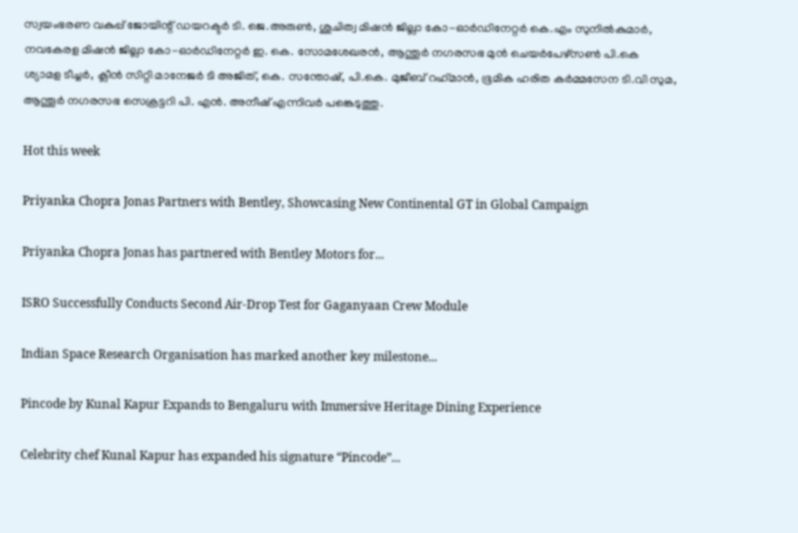സ്വയംഭരണ വകുപ്പ് ജോയിന്റ് ഡയറക്ടർ ടി. ജെ.അരുൺ, ശുചിത്വ മിഷൻ ജില്ലാ കോ-ഓർഡിനേറ്റർ കെ.എം സുനിൽകുമാർ, നവകേരള മിഷൻ ജില്ലാ കോ-ഓർഡിനേറ്റർ ഇ. കെ. സോമശേഖരൻ, ആന്തൂർ നഗരസഭ മുൻ ചെയർപേഴ്‌സൺ പി.കെ ശ്യാമള ടീച്ചർ, ക്ലീൻ സിറ്റി മാനേജർ ടി അജിത്, കെ. സന്തോഷ്, പി.കെ. മുജീബ് റഹ്‌മാൻ, ഭൂമിക ഹരിത കർമ്മസേന ടി.വി സുമ, ആന്തൂർ നഗരസഭ സെക്രട്ടറി പി. എൻ. അനീഷ് എന്നിവർ പങ്കെടുത്തു.

Hot this week

Priyanka Chopra Jonas Partners with Bentley, Showcasing New Continental GT in Global Campaign

Priyanka Chopra Jonas has partnered with Bentley Motors for...

ISRO Successfully Conducts Second Air-Drop Test for Gaganyaan Crew Module

Indian Space Research Organisation has marked another key milestone...

Pincode by Kunal Kapur Expands to Bengaluru with Immersive Heritage Dining Experience

Celebrity chef Kunal Kapur has expanded his signature “Pincode”...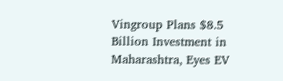Vingroup Plans $8.5 Billion Investment in Maharashtra, Eyes EV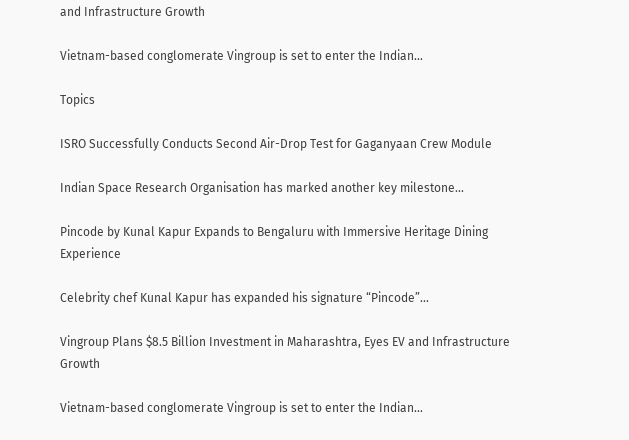and Infrastructure Growth

Vietnam-based conglomerate Vingroup is set to enter the Indian...

Topics

ISRO Successfully Conducts Second Air-Drop Test for Gaganyaan Crew Module

Indian Space Research Organisation has marked another key milestone...

Pincode by Kunal Kapur Expands to Bengaluru with Immersive Heritage Dining Experience

Celebrity chef Kunal Kapur has expanded his signature “Pincode”...

Vingroup Plans $8.5 Billion Investment in Maharashtra, Eyes EV and Infrastructure Growth

Vietnam-based conglomerate Vingroup is set to enter the Indian...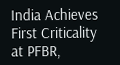India Achieves First Criticality at PFBR,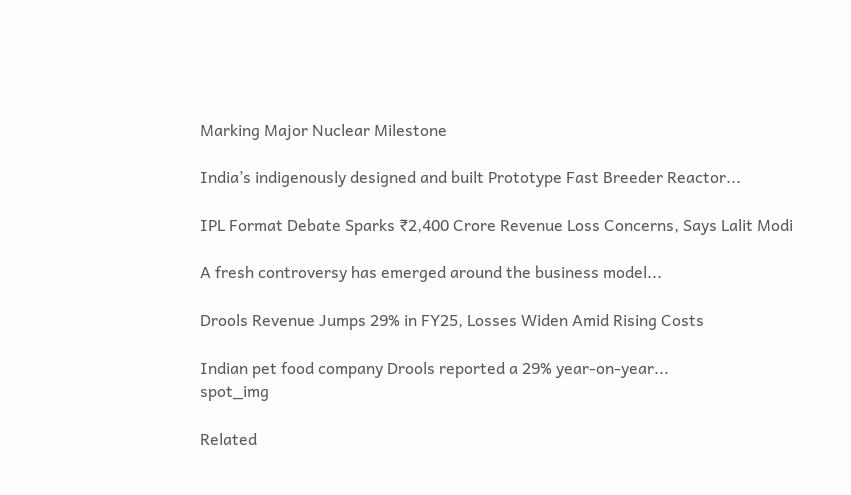Marking Major Nuclear Milestone

India’s indigenously designed and built Prototype Fast Breeder Reactor...

IPL Format Debate Sparks ₹2,400 Crore Revenue Loss Concerns, Says Lalit Modi

A fresh controversy has emerged around the business model...

Drools Revenue Jumps 29% in FY25, Losses Widen Amid Rising Costs

Indian pet food company Drools reported a 29% year-on-year...
spot_img

Related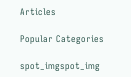Articles

Popular Categories

spot_imgspot_img